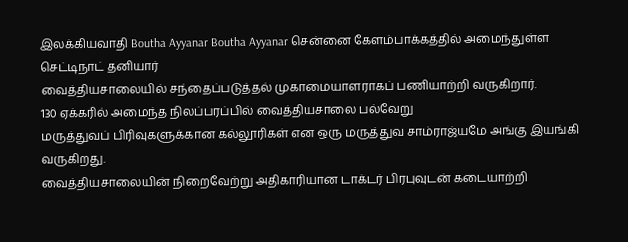இலக்கியவாதி Boutha Ayyanar Boutha Ayyanar சென்னை கேளம்பாக்கத்தில் அமைந்துள்ள செட்டிநாட் தனியார்
வைத்தியசாலையில் சந்தைப்படுத்தல் முகாமையாளராகப் பணியாற்றி வருகிறார்.
130 ஏக்கரில் அமைந்த நிலப்பரப்பில் வைத்தியசாலை பல்வேறு
மருத்துவப் பிரிவுகளுக்கான கல்லூரிகள் என ஒரு மருத்துவ சாம்ராஜ்யமே அங்கு இயங்கி
வருகிறது.
வைத்தியசாலையின் நிறைவேற்று அதிகாரியான டாக்டர் பிரபுவுடன் கடையாற்றி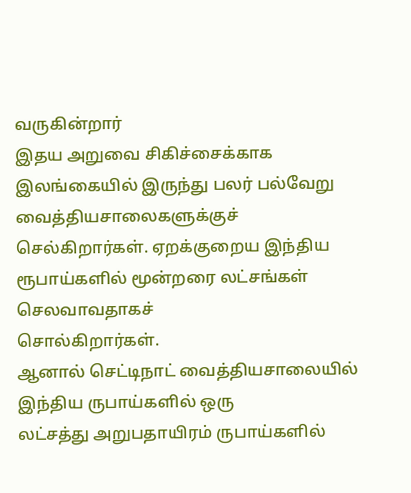வருகின்றார்
இதய அறுவை சிகிச்சைக்காக இலங்கையில் இருந்து பலர் பல்வேறு வைத்தியசாலைகளுக்குச்
செல்கிறார்கள். ஏறக்குறைய இந்திய ரூபாய்களில் மூன்றரை லட்சங்கள் செலவாவதாகச்
சொல்கிறார்கள்.
ஆனால் செட்டிநாட் வைத்தியசாலையில் இந்திய ருபாய்களில் ஒரு
லட்சத்து அறுபதாயிரம் ருபாய்களில்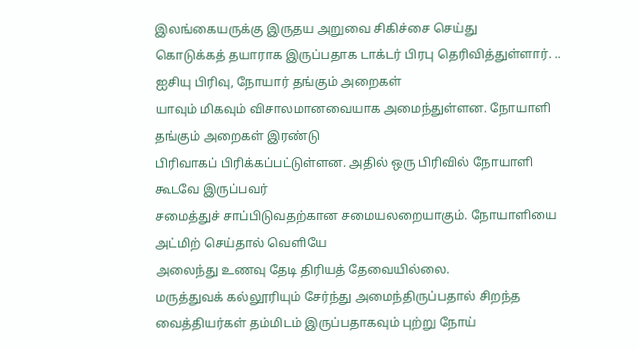இலங்கையருக்கு இருதய அறுவை சிகிச்சை செய்து
கொடுக்கத் தயாராக இருப்பதாக டாக்டர் பிரபு தெரிவித்துள்ளார். ..
ஐசியு பிரிவு, நோயார் தங்கும் அறைகள்
யாவும் மிகவும் விசாலமானவையாக அமைந்துள்ளன. நோயாளி தங்கும் அறைகள் இரண்டு
பிரிவாகப் பிரிக்கப்பட்டுள்ளன. அதில் ஒரு பிரிவில் நோயாளி கூடவே இருப்பவர்
சமைத்துச் சாப்பிடுவதற்கான சமையலறையாகும். நோயாளியை அட்மிற் செய்தால் வெளியே
அலைந்து உணவு தேடி திரியத் தேவையில்லை.
மருத்துவக் கல்லூரியும் சேர்ந்து அமைந்திருப்பதால் சிறந்த
வைத்தியர்கள் தம்மிடம் இருப்பதாகவும் புற்று நோய்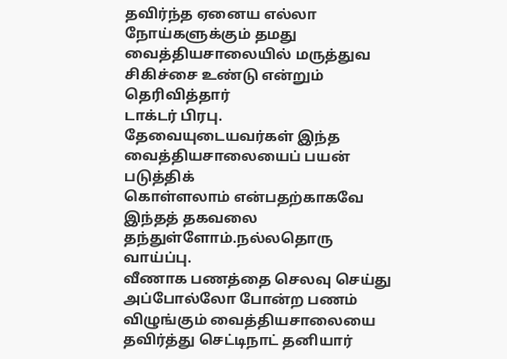தவிர்ந்த ஏனைய எல்லா
நோய்களுக்கும் தமது வைத்தியசாலையில் மருத்துவ சிகிச்சை உண்டு என்றும் தெரிவித்தார்
டாக்டர் பிரபு.
தேவையுடையவர்கள் இந்த வைத்தியசாலையைப் பயன் படுத்திக்
கொள்ளலாம் என்பதற்காகவே இந்தத் தகவலை தந்துள்ளோம்.நல்லதொரு வாய்ப்பு.
வீணாக பணத்தை செலவு செய்து அப்போல்லோ போன்ற பணம் விழுங்கும் வைத்தியசாலையை தவிர்த்து செட்டிநாட் தனியார்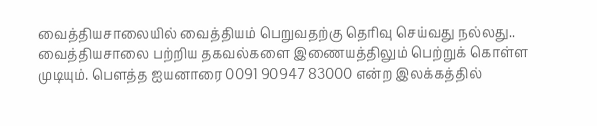வைத்தியசாலையில் வைத்தியம் பெறுவதற்கு தெரிவு செய்வது நல்லது..
வைத்தியசாலை பற்றிய தகவல்களை இணையத்திலும் பெற்றுக் கொள்ள
முடியும். பௌத்த ஐயனாரை 0091 90947 83000 என்ற இலக்கத்தில்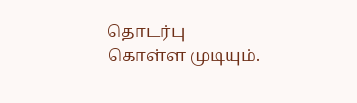தொடர்பு
கொள்ள முடியும்.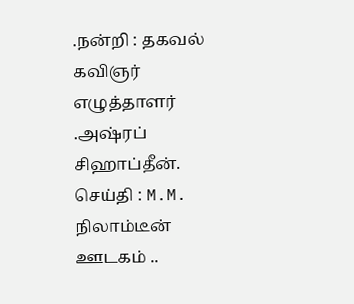.நன்றி : தகவல் கவிஞர் எழுத்தாளர் .அஷ்ரப்
சிஹாப்தீன்.
செய்தி : M.M. நிலாம்டீன் ஊடகம் ..